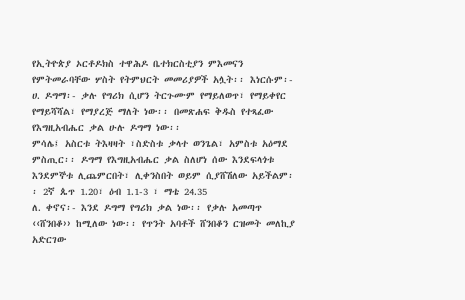የኢትዮጵያ ኦርቶዶክስ ተዋሕዶ ቤተክርስቲያን ምእመናን የምትመራባቸው ሦስት የትምህርት መመሪያዎች አሏት፡፡ እነርሱም፡-
ሀ. ዶግማ፡- ቃሉ የግሪክ ሲሆን ትርጉሙም የማይለወጥ፣ የማይቀየር የማይሻሻል፣ የማያረጅ ማለት ነው፡፡ በመጽሐፍ ቅዱስ የተጻፈው የእግዚአብሔር ቃል ሁሉ ዶግማ ነው፡፡
ምሳሌ፤ አስርቱ ትእዛዛት ፣ስድስቱ ቃላተ ወንጌል፣ አምስቱ አዕማደ ምስጢር፡፡ ዶግማ የእግዚአብሔር ቃል ስለሆነ ሰው እንደፍላጎቱ እንደምኞቱ ሊጨምርበት፣ ሊቀንስበት ወይም ሲያሸሽለው አይችልም፡፡ 2ኛ ጴጥ 1.20፣ ዕብ 1.1-3 ፣ ማቴ 24.35
ለ. ቀኖና፡- እንደ ዶግማ የግሪክ ቃል ነው፡፡ የቃሉ አመጣጥ ‹‹ሸንበቆ›› ከሚለው ነው፡፡ የጥንት አባቶች ሸንበቆን ርዝመት መለኪያ አድርገው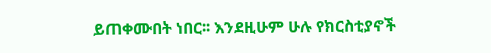ይጠቀሙበት ነበር፡፡ እንደዚሁም ሁሉ የክርስቲያኖች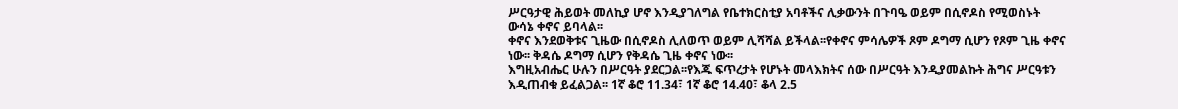ሥርዓታዊ ሕይወት መለኪያ ሆኖ እንዲያገለግል የቤተክርስቲያ አባቶችና ሊቃውንት በጉባዔ ወይም በሲኖዶስ የሚወስኑት ውሳኔ ቀኖና ይባላል፡፡
ቀኖና እንደወቅቱና ጊዜው በሲኖዶስ ሊለወጥ ወይም ሊሻሻል ይችላል፡፡የቀኖና ምሳሌዎች ጾም ዶግማ ሲሆን የጾም ጊዜ ቀኖና ነው፡፡ ቅዳሴ ዶግማ ሲሆን የቅዳሴ ጊዜ ቀኖና ነው፡፡
እግዚአብሔር ሁሉን በሥርዓት ያደርጋል፡፡የእጁ ፍጥረታት የሆኑት መላእክትና ሰው በሥርዓት እንዲያመልኩት ሕግና ሥርዓቱን እዲጠብቁ ይፈልጋል፡፡ 1ኛ ቆሮ 11.34፣ 1ኛ ቆሮ 14.40፣ ቆላ 2.5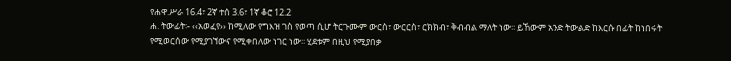የሐዋ.ሥራ 16.4፣ 2ኛ ተሰ 3.6፣ 1ኛ ቆሮ 12.2
ሐ. ትውፊት፡- ‹‹አወፈየ›› ከሚለው የግእዝ ገስ የወጣ ሲሆ ትርጉሙም ውርስ፣ ውርርስ፣ ርክክብ፣ ቅብብል ማለት ነው፡፡ ይኸውም አንድ ትውልድ ከእርሱ በፊት ከነበሩት የሚወርሰው የሚያገኘውና የሚቀበለው ነገር ነው፡፡ ሂደቱም በዚህ የሚያበቃ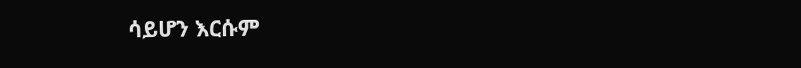ሳይሆን እርሱም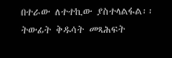በተራው ለተተኪው ያስተላልፋል፡፡ ትውፊት ቅዱሳት መጻሕፍት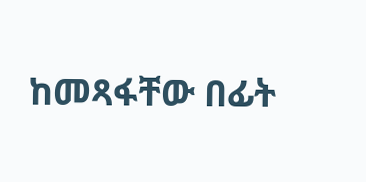ከመጻፋቸው በፊት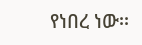የነበረ ነው፡፡